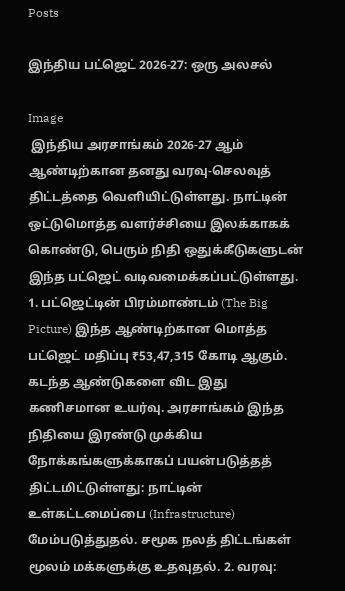Posts

இந்திய பட்ஜெட் 2026-27: ஒரு அலசல்

Image
 இந்திய அரசாங்கம் 2026-27 ஆம் ஆண்டிற்கான தனது வரவு-செலவுத் திட்டத்தை வெளியிட்டுள்ளது. நாட்டின் ஒட்டுமொத்த வளர்ச்சியை இலக்காகக் கொண்டு, பெரும் நிதி ஒதுக்கீடுகளுடன் இந்த பட்ஜெட் வடிவமைக்கப்பட்டுள்ளது.  1. பட்ஜெட்டின் பிரம்மாண்டம் (The Big Picture) இந்த ஆண்டிற்கான மொத்த பட்ஜெட் மதிப்பு ₹53,47,315 கோடி ஆகும். கடந்த ஆண்டுகளை விட இது கணிசமான உயர்வு. அரசாங்கம் இந்த நிதியை இரண்டு முக்கிய நோக்கங்களுக்காகப் பயன்படுத்தத் திட்டமிட்டுள்ளது: நாட்டின் உள்கட்டமைப்பை (Infrastructure) மேம்படுத்துதல். சமூக நலத் திட்டங்கள் மூலம் மக்களுக்கு உதவுதல். 2. வரவு: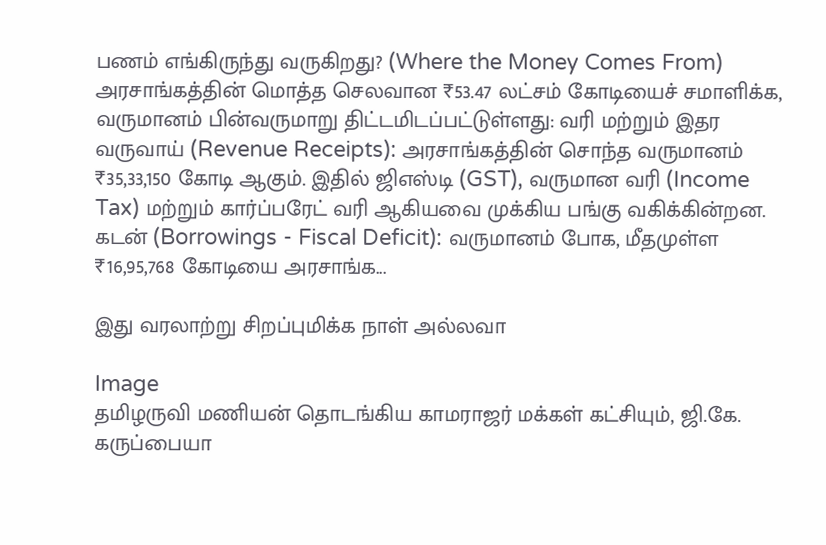பணம் எங்கிருந்து வருகிறது? (Where the Money Comes From) அரசாங்கத்தின் மொத்த செலவான ₹53.47 லட்சம் கோடியைச் சமாளிக்க, வருமானம் பின்வருமாறு திட்டமிடப்பட்டுள்ளது: வரி மற்றும் இதர வருவாய் (Revenue Receipts): அரசாங்கத்தின் சொந்த வருமானம் ₹35,33,150 கோடி ஆகும். இதில் ஜிஎஸ்டி (GST), வருமான வரி (Income Tax) மற்றும் கார்ப்பரேட் வரி ஆகியவை முக்கிய பங்கு வகிக்கின்றன. கடன் (Borrowings - Fiscal Deficit): வருமானம் போக, மீதமுள்ள ₹16,95,768 கோடியை அரசாங்க...

இது வரலாற்று சிறப்புமிக்க நாள் அல்லவா

Image
தமிழருவி மணியன் தொடங்கிய காமராஜர் மக்கள் கட்சியும், ஜி.கே. கருப்பையா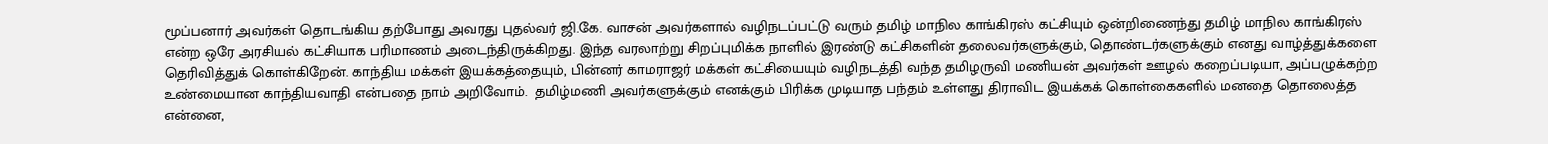மூப்பனார் அவர்கள் தொடங்கிய தற்போது அவரது புதல்வர் ஜி.கே. வாசன் அவர்களால் வழிநடப்பட்டு வரும் தமிழ் மாநில காங்கிரஸ் கட்சியும் ஒன்றிணைந்து தமிழ் மாநில காங்கிரஸ் என்ற ஒரே அரசியல் கட்சியாக பரிமாணம் அடைந்திருக்கிறது. இந்த வரலாற்று சிறப்புமிக்க நாளில் இரண்டு கட்சிகளின் தலைவர்களுக்கும், தொண்டர்களுக்கும் எனது வாழ்த்துக்களை தெரிவித்துக் கொள்கிறேன். காந்திய மக்கள் இயக்கத்தையும், பின்னர் காமராஜர் மக்கள் கட்சியையும் வழிநடத்தி வந்த தமிழருவி மணியன் அவர்கள் ஊழல் கறைப்படியா, அப்பழுக்கற்ற உண்மையான காந்தியவாதி என்பதை நாம் அறிவோம்.  தமிழ்மணி அவர்களுக்கும் எனக்கும் பிரிக்க முடியாத பந்தம் உள்ளது திராவிட இயக்கக் கொள்கைகளில் மனதை தொலைத்த என்னை,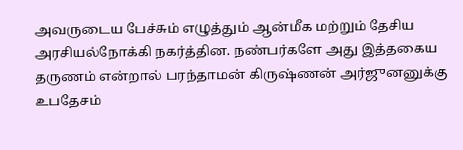அவருடைய பேச்சும் எழுத்தும் ஆன்மீக மற்றும் தேசிய அரசியல்நோக்கி நகர்த்தின. நண்பர்களே அது இத்தகைய தருணம் என்றால் பரந்தாமன் கிருஷ்ணன் அர்ஜுனனுக்கு உபதேசம்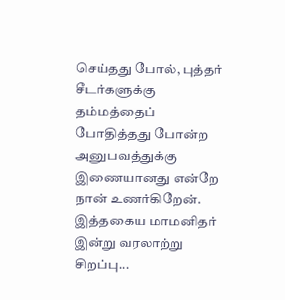செய்தது போல், புத்தர் சீடர்களுக்கு தம்மத்தைப் போதித்தது போன்ற அனுபவத்துக்கு இணையானது என்றே நான் உணர்கிறேன். இத்தகைய மாமனிதர் இன்று வரலாற்று சிறப்பு...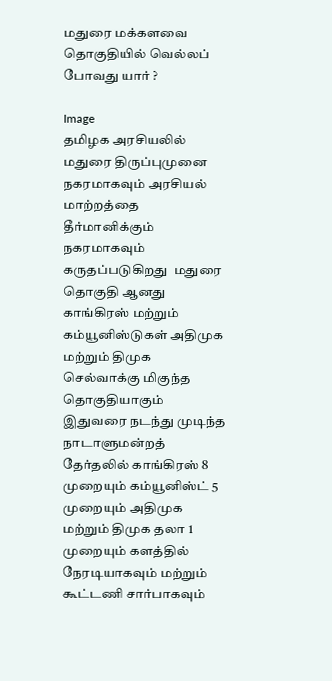மதுரை மக்களவை தொகுதியில் வெல்லப் போவது யார் ?

Image
தமிழக அரசியலில் மதுரை திருப்புமுனை நகரமாகவும் அரசியல் மாற்றத்தை தீர்மானிக்கும் நகரமாகவும்  கருதப்படுகிறது  மதுரை தொகுதி ஆனது காங்கிரஸ் மற்றும் கம்யூனிஸ்டுகள் அதிமுக மற்றும் திமுக செல்வாக்கு மிகுந்த  தொகுதியாகும்  இதுவரை நடந்து முடிந்த நாடாளுமன்றத் தேர்தலில் காங்கிரஸ் 8 முறையும் கம்யூனிஸ்ட் 5 முறையும் அதிமுக மற்றும் திமுக தலா 1 முறையும் களத்தில் நேரடியாகவும் மற்றும் கூட்டணி சார்பாகவும்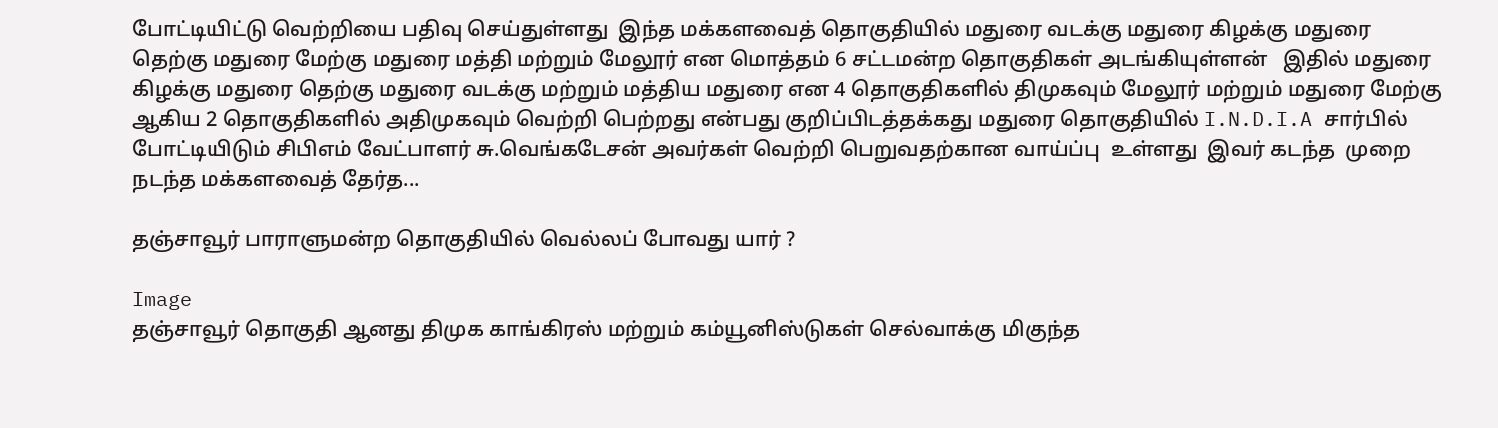போட்டியிட்டு வெற்றியை பதிவு செய்துள்ளது  இந்த மக்களவைத் தொகுதியில் மதுரை வடக்கு மதுரை கிழக்கு மதுரை தெற்கு மதுரை மேற்கு மதுரை மத்தி மற்றும் மேலூர் என மொத்தம் 6 சட்டமன்ற தொகுதிகள் அடங்கியுள்ளன்   இதில் மதுரை கிழக்கு மதுரை தெற்கு மதுரை வடக்கு மற்றும் மத்திய மதுரை என 4 தொகுதிகளில் திமுகவும் மேலூர் மற்றும் மதுரை மேற்கு ஆகிய 2 தொகுதிகளில் அதிமுகவும் வெற்றி பெற்றது என்பது குறிப்பிடத்தக்கது மதுரை தொகுதியில் I.N.D.I.A சார்பில் போட்டியிடும் சிபிஎம் வேட்பாளர் சு.வெங்கடேசன் அவர்கள் வெற்றி பெறுவதற்கான வாய்ப்பு  உள்ளது  இவர் கடந்த  முறை நடந்த மக்களவைத் தேர்த...

தஞ்சாவூர் பாராளுமன்ற தொகுதியில் வெல்லப் போவது யார் ?

Image
தஞ்சாவூர் தொகுதி ஆனது திமுக காங்கிரஸ் மற்றும் கம்யூனிஸ்டுகள் செல்வாக்கு மிகுந்த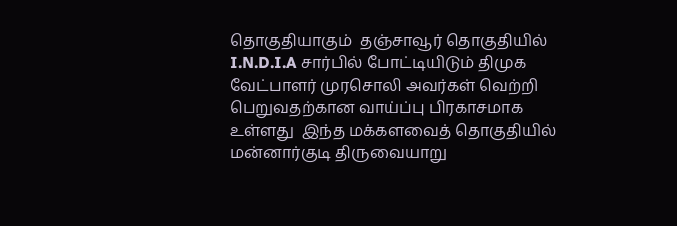தொகுதியாகும்  தஞ்சாவூர் தொகுதியில் I.N.D.I.A சார்பில் போட்டியிடும் திமுக வேட்பாளர் முரசொலி அவர்கள் வெற்றி பெறுவதற்கான வாய்ப்பு பிரகாசமாக உள்ளது  இந்த மக்களவைத் தொகுதியில் மன்னார்குடி திருவையாறு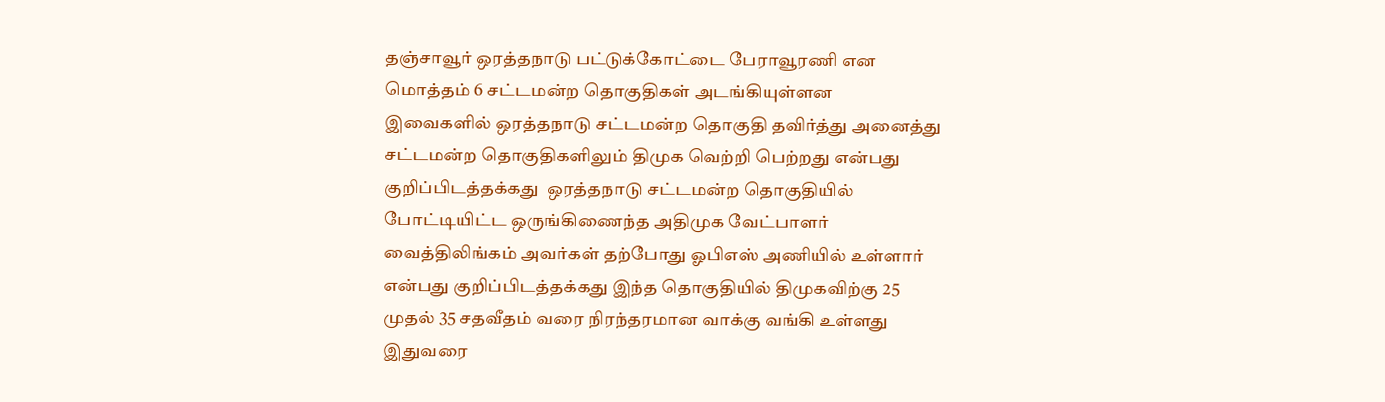தஞ்சாவூர் ஒரத்தநாடு பட்டுக்கோட்டை பேராவூரணி என மொத்தம் 6 சட்டமன்ற தொகுதிகள் அடங்கியுள்ளன  இவைகளில் ஒரத்தநாடு சட்டமன்ற தொகுதி தவிர்த்து அனைத்து சட்டமன்ற தொகுதிகளிலும் திமுக வெற்றி பெற்றது என்பது குறிப்பிடத்தக்கது  ஒரத்தநாடு சட்டமன்ற தொகுதியில் போட்டியிட்ட ஒருங்கிணைந்த அதிமுக வேட்பாளர் வைத்திலிங்கம் அவர்கள் தற்போது ஓபிஎஸ் அணியில் உள்ளார் என்பது குறிப்பிடத்தக்கது இந்த தொகுதியில் திமுகவிற்கு 25 முதல் 35 சதவீதம் வரை நிரந்தரமான வாக்கு வங்கி உள்ளது  இதுவரை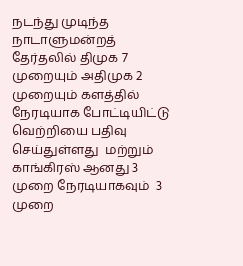நடந்து முடிந்த நாடாளுமன்றத் தேர்தலில் திமுக 7 முறையும் அதிமுக 2 முறையும் களத்தில் நேரடியாக போட்டியிட்டு வெற்றியை பதிவு செய்துள்ளது  மற்றும் காங்கிரஸ் ஆனது 3 முறை நேரடியாகவும்  3 முறை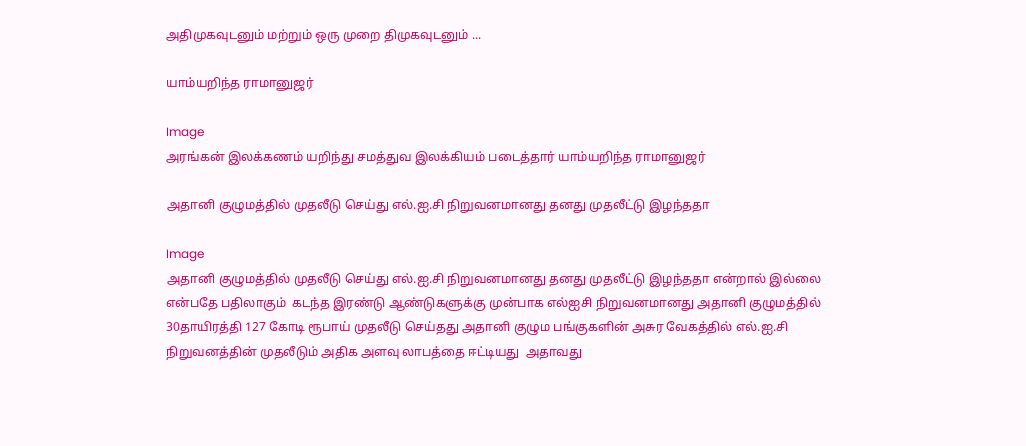அதிமுகவுடனும் மற்றும் ஒரு முறை திமுகவுடனும் ...

யாம்யறிந்த ராமானுஜர்

Image
அரங்கன் இலக்கணம் யறிந்து சமத்துவ இலக்கியம் படைத்தார் யாம்யறிந்த ராமானுஜர்

அதானி குழுமத்தில் முதலீடு செய்து எல்.ஐ.சி நிறுவனமானது தனது முதலீட்டு இழந்ததா

Image
அதானி குழுமத்தில் முதலீடு செய்து எல்.ஐ.சி நிறுவனமானது தனது முதலீட்டு இழந்ததா என்றால் இல்லை என்பதே பதிலாகும்  கடந்த இரண்டு ஆண்டுகளுக்கு முன்பாக எல்ஐசி நிறுவனமானது அதானி குழுமத்தில் 30தாயிரத்தி 127 கோடி ரூபாய் முதலீடு செய்தது அதானி குழும பங்குகளின் அசுர வேகத்தில் எல்.ஐ.சி நிறுவனத்தின் முதலீடும் அதிக அளவு லாபத்தை ஈட்டியது  அதாவது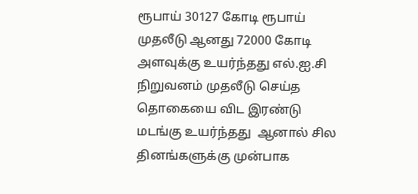ரூபாய் 30127 கோடி ரூபாய் முதலீடு ஆனது 72000 கோடி அளவுக்கு உயர்ந்தது எல்.ஐ.சி நிறுவனம் முதலீடு செய்த தொகையை விட இரண்டு மடங்கு உயர்ந்தது  ஆனால் சில தினங்களுக்கு முன்பாக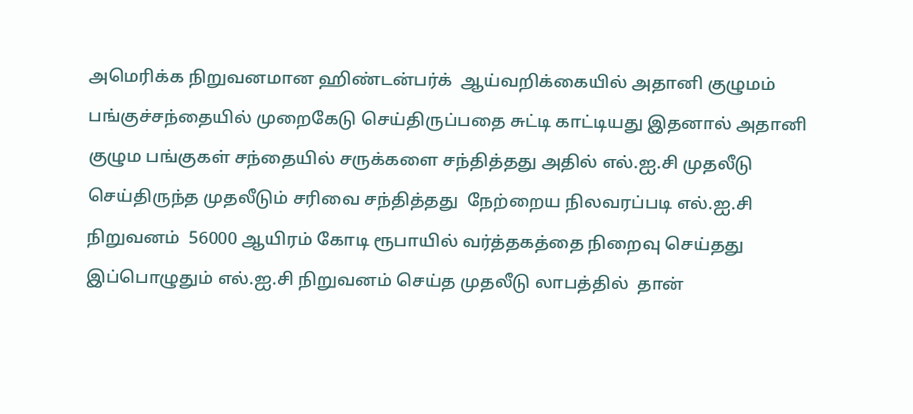அமெரிக்க நிறுவனமான ஹிண்டன்பர்க்  ஆய்வறிக்கையில் அதானி குழுமம் பங்குச்சந்தையில் முறைகேடு செய்திருப்பதை சுட்டி காட்டியது இதனால் அதானி குழும பங்குகள் சந்தையில் சருக்களை சந்தித்தது அதில் எல்.ஐ.சி முதலீடு செய்திருந்த முதலீடும் சரிவை சந்தித்தது  நேற்றைய நிலவரப்படி எல்.ஐ.சி நிறுவனம்  56000 ஆயிரம் கோடி ரூபாயில் வர்த்தகத்தை நிறைவு செய்தது இப்பொழுதும் எல்.ஐ.சி நிறுவனம் செய்த முதலீடு லாபத்தில்  தான்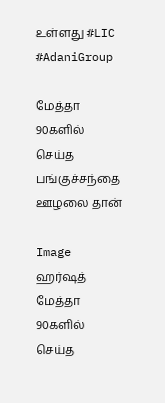உள்ளது #LIC #AdaniGroup

மேத்தா 90களில் செய்த பங்குச்சந்தை ஊழலை தான்

Image
ஹர்ஷத் மேத்தா 90களில் செய்த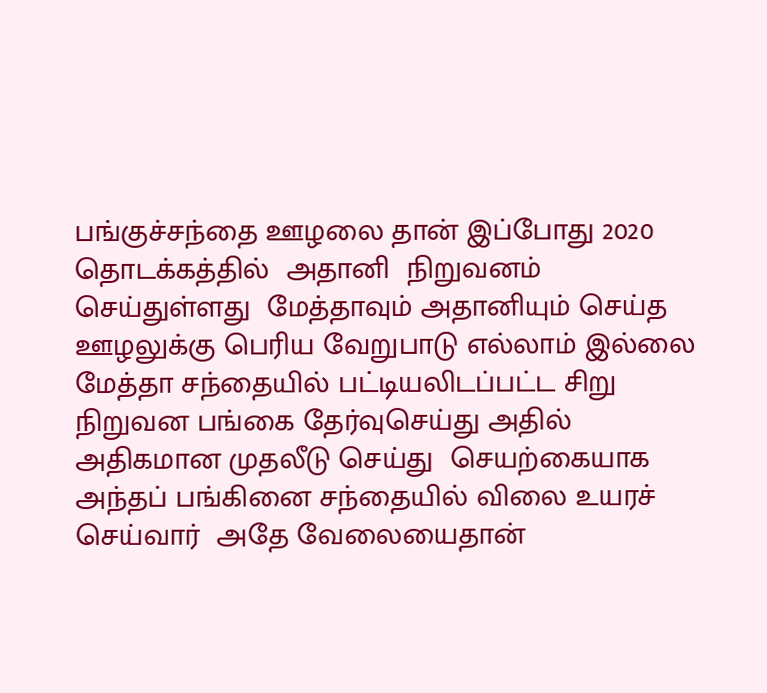பங்குச்சந்தை ஊழலை தான் இப்போது 2020 தொடக்கத்தில்  அதானி  நிறுவனம் செய்துள்ளது  மேத்தாவும் அதானியும் செய்த ஊழலுக்கு பெரிய வேறுபாடு எல்லாம் இல்லை மேத்தா சந்தையில் பட்டியலிடப்பட்ட சிறு நிறுவன பங்கை தேர்வுசெய்து அதில் அதிகமான முதலீடு செய்து  செயற்கையாக அந்தப் பங்கினை சந்தையில் விலை உயரச் செய்வார்  அதே வேலையைதான்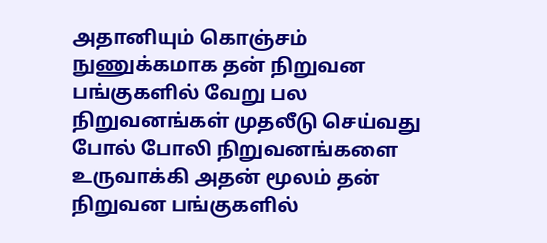அதானியும் கொஞ்சம் நுணுக்கமாக தன் நிறுவன பங்குகளில் வேறு பல நிறுவனங்கள் முதலீடு செய்வது போல் போலி நிறுவனங்களை உருவாக்கி அதன் மூலம் தன் நிறுவன பங்குகளில்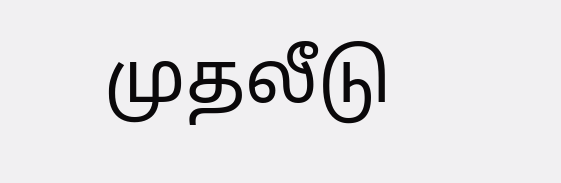முதலீடு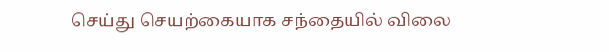செய்து செயற்கையாக சந்தையில் விலை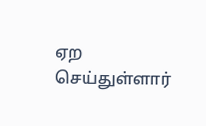ஏற செய்துள்ளார்